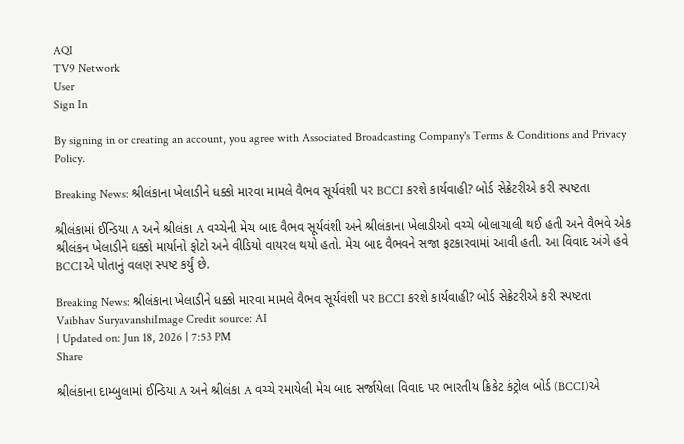AQI
TV9 Network
User
Sign In

By signing in or creating an account, you agree with Associated Broadcasting Company's Terms & Conditions and Privacy Policy.

Breaking News: શ્રીલંકાના ખેલાડીને ધક્કો મારવા મામલે વૈભવ સૂર્યવંશી પર BCCI કરશે કાર્યવાહી? બોર્ડ સેક્રેટરીએ કરી સ્પષ્ટતા

શ્રીલંકામાં ઈન્ડિયા A અને શ્રીલંકા A વચ્ચેની મેચ બાદ વૈભવ સૂર્યવંશી અને શ્રીલંકાના ખેલાડીઓ વચ્ચે બોલાચાલી થઈ હતી અને વૈભવે એક શ્રીલંકન ખેલાડીને ઘક્કો માર્યાનો ફોટો અને વીડિયો વાયરલ થયો હતો. મેચ બાદ વૈભવને સજા ફટકારવામાં આવી હતી. આ વિવાદ અંગે હવે BCCIએ પોતાનું વલણ સ્પષ્ટ કર્યું છે.

Breaking News: શ્રીલંકાના ખેલાડીને ધક્કો મારવા મામલે વૈભવ સૂર્યવંશી પર BCCI કરશે કાર્યવાહી? બોર્ડ સેક્રેટરીએ કરી સ્પષ્ટતા
Vaibhav SuryavanshiImage Credit source: AI
| Updated on: Jun 18, 2026 | 7:53 PM
Share

શ્રીલંકાના દામ્બુલામાં ઈન્ડિયા A અને શ્રીલંકા A વચ્ચે રમાયેલી મેચ બાદ સર્જાયેલા વિવાદ પર ભારતીય ક્રિકેટ કંટ્રોલ બોર્ડ (BCCI)એ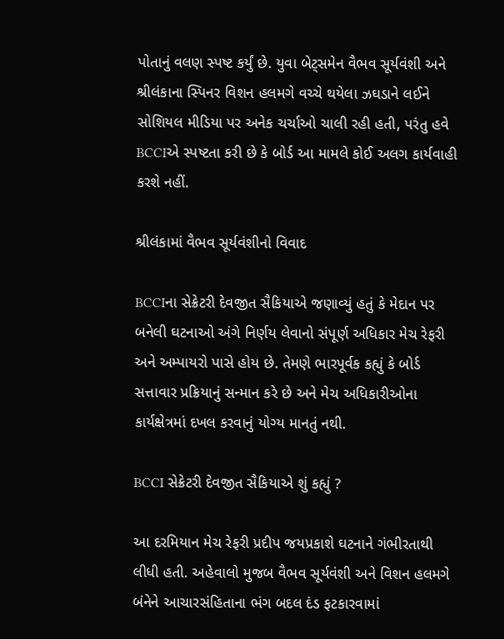પોતાનું વલણ સ્પષ્ટ કર્યું છે. યુવા બેટ્સમેન વૈભવ સૂર્યવંશી અને શ્રીલંકાના સ્પિનર વિશન હલમગે વચ્ચે થયેલા ઝઘડાને લઈને સોશિયલ મીડિયા પર અનેક ચર્ચાઓ ચાલી રહી હતી, પરંતુ હવે BCCIએ સ્પષ્ટતા કરી છે કે બોર્ડ આ મામલે કોઈ અલગ કાર્યવાહી કરશે નહીં.

શ્રીલંકામાં વૈભવ સૂર્યવંશીનો વિવાદ

BCCIના સેક્રેટરી દેવજીત સૈકિયાએ જણાવ્યું હતું કે મેદાન પર બનેલી ઘટનાઓ અંગે નિર્ણય લેવાનો સંપૂર્ણ અધિકાર મેચ રેફરી અને અમ્પાયરો પાસે હોય છે. તેમણે ભારપૂર્વક કહ્યું કે બોર્ડ સત્તાવાર પ્રક્રિયાનું સન્માન કરે છે અને મેચ અધિકારીઓના કાર્યક્ષેત્રમાં દખલ કરવાનું યોગ્ય માનતું નથી.

BCCI સેક્રેટરી દેવજીત સૈકિયાએ શું કહ્યું ?

આ દરમિયાન મેચ રેફરી પ્રદીપ જયપ્રકાશે ઘટનાને ગંભીરતાથી લીધી હતી. અહેવાલો મુજબ વૈભવ સૂર્યવંશી અને વિશન હલમગે બંનેને આચારસંહિતાના ભંગ બદલ દંડ ફટકારવામાં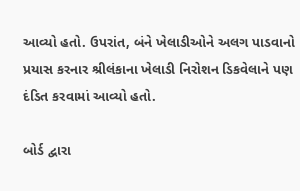આવ્યો હતો. ઉપરાંત, બંને ખેલાડીઓને અલગ પાડવાનો પ્રયાસ કરનાર શ્રીલંકાના ખેલાડી નિરોશન ડિકવેલાને પણ દંડિત કરવામાં આવ્યો હતો.

બોર્ડ દ્વારા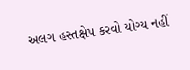અલગ હસ્તક્ષેપ કરવો યોગ્ય નહીં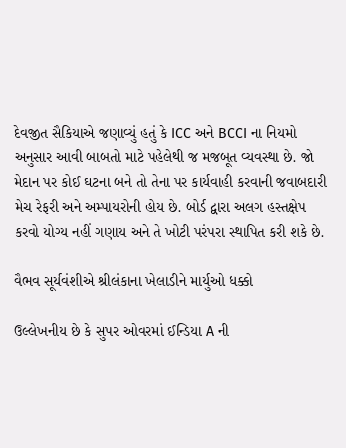દેવજીત સૈકિયાએ જણાવ્યું હતું કે ICC અને BCCI ના નિયમો અનુસાર આવી બાબતો માટે પહેલેથી જ મજબૂત વ્યવસ્થા છે. જો મેદાન પર કોઈ ઘટના બને તો તેના પર કાર્યવાહી કરવાની જવાબદારી મેચ રેફરી અને અમ્પાયરોની હોય છે. બોર્ડ દ્વારા અલગ હસ્તક્ષેપ કરવો યોગ્ય નહીં ગણાય અને તે ખોટી પરંપરા સ્થાપિત કરી શકે છે.

વૈભવ સૂર્યવંશીએ શ્રીલંકાના ખેલાડીને માર્યુઓ ધક્કો

ઉલ્લેખનીય છે કે સુપર ઓવરમાં ઈન્ડિયા A ની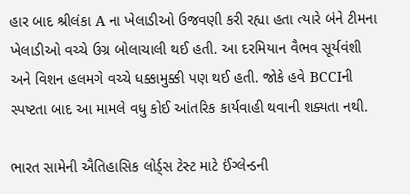હાર બાદ શ્રીલંકા A ના ખેલાડીઓ ઉજવણી કરી રહ્યા હતા ત્યારે બંને ટીમના ખેલાડીઓ વચ્ચે ઉગ્ર બોલાચાલી થઈ હતી. આ દરમિયાન વૈભવ સૂર્યવંશી અને વિશન હલમગે વચ્ચે ધક્કામુક્કી પણ થઈ હતી. જોકે હવે BCCIની સ્પષ્ટતા બાદ આ મામલે વધુ કોઈ આંતરિક કાર્યવાહી થવાની શક્યતા નથી.

ભારત સામેની ઐતિહાસિક લોર્ડ્સ ટેસ્ટ માટે ઈંગ્લેન્ડની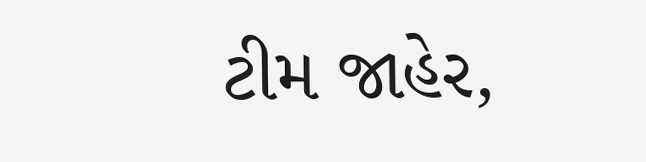ટીમ જાહેર,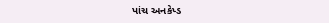પાંચ અનકેપ્ડ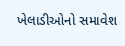ખેલાડીઓનો સમાવેશ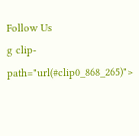Follow Us
g clip-path="url(#clip0_868_265)">